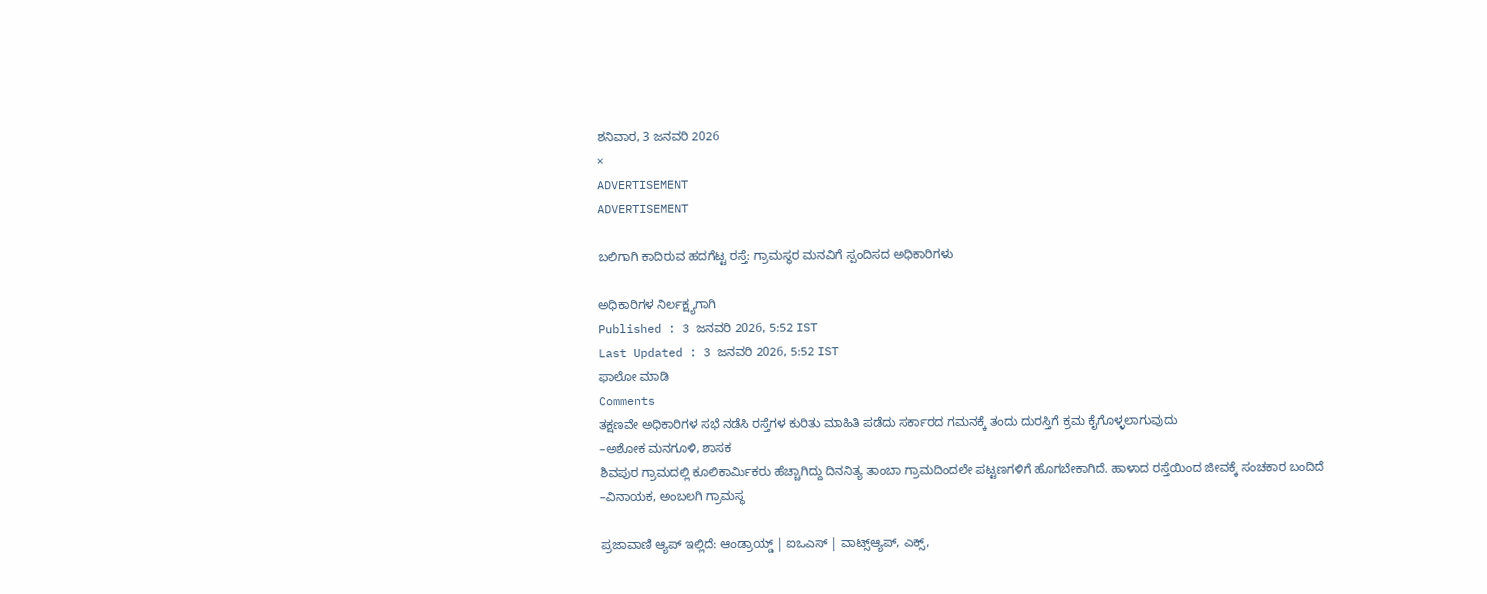ಶನಿವಾರ, 3 ಜನವರಿ 2026
×
ADVERTISEMENT
ADVERTISEMENT

ಬಲಿಗಾಗಿ ಕಾದಿರುವ ಹದಗೆಟ್ಟ ರಸ್ತೆ: ಗ್ರಾಮಸ್ಥರ ಮನವಿಗೆ ಸ್ಪಂದಿಸದ ಅಧಿಕಾರಿಗಳು

ಅಧಿಕಾರಿಗಳ ನಿರ್ಲಕ್ಷ್ಯಗಾಗಿ
Published : 3 ಜನವರಿ 2026, 5:52 IST
Last Updated : 3 ಜನವರಿ 2026, 5:52 IST
ಫಾಲೋ ಮಾಡಿ
Comments
ತಕ್ಷಣವೇ ಅಧಿಕಾರಿಗಳ ಸಭೆ ನಡೆಸಿ ರಸ್ತೆಗಳ ಕುರಿತು ಮಾಹಿತಿ ಪಡೆದು ಸರ್ಕಾರದ ಗಮನಕ್ಕೆ ತಂದು ದುರಸ್ತಿಗೆ ಕ್ರಮ ಕೈಗೊಳ್ಳಲಾಗುವುದು
–ಅಶೋಕ ಮನಗೂಳಿ, ಶಾಸಕ
ಶಿವಪುರ ಗ್ರಾಮದಲ್ಲಿ ಕೂಲಿಕಾರ್ಮಿಕರು ಹೆಚ್ಚಾಗಿದ್ದು ದಿನನಿತ್ಯ ತಾಂಬಾ ಗ್ರಾಮದಿಂದಲೇ ಪಟ್ಟಣಗಳಿಗೆ ಹೊಗಬೇಕಾಗಿದೆ. ಹಾಳಾದ ರಸ್ತೆಯಿಂದ ಜೀವಕ್ಕೆ ಸಂಚಕಾರ ಬಂದಿದೆ
–ವಿನಾಯಕ, ಅಂಬಲಗಿ ಗ್ರಾಮಸ್ಥ

ಪ್ರಜಾವಾಣಿ ಆ್ಯಪ್ ಇಲ್ಲಿದೆ: ಆಂಡ್ರಾಯ್ಡ್ | ಐಒಎಸ್ | ವಾಟ್ಸ್ಆ್ಯಪ್, ಎಕ್ಸ್,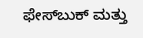ಫೇಸ್‌ಬುಕ್ ಮತ್ತು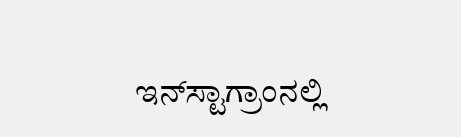ಇನ್‌ಸ್ಟಾಗ್ರಾಂನಲ್ಲಿ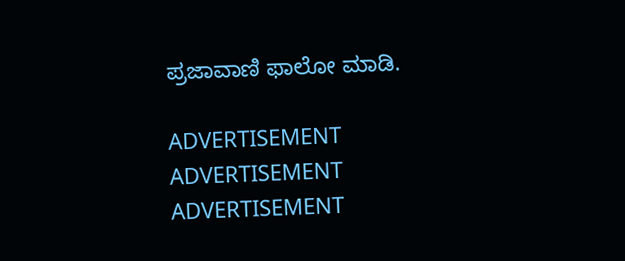ಪ್ರಜಾವಾಣಿ ಫಾಲೋ ಮಾಡಿ.

ADVERTISEMENT
ADVERTISEMENT
ADVERTISEMENT